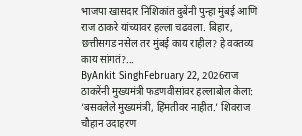भाजपा खासदार निशिकांत दुबेंनी पुन्हा मुंबई आणि राज ठाकरे यांच्यावर हल्ला चढवला. बिहार, छत्तीसगड नसेल तर मुंबई काय राहील? हे वक्तव्य काय सांगतं?...
ByAnkit SinghFebruary 22, 2026राज ठाकरेंनी मुख्यमंत्री फडणवीसांवर हल्लाबोल केला: ‘बसवलेले मुख्यमंत्री, हिंमतीवर नाहीत.’ शिवराज चौहान उदाहरण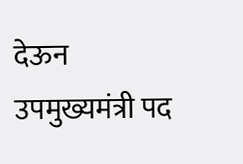देऊन उपमुख्यमंत्री पद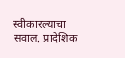स्वीकारल्याचा सवाल. प्रादेशिक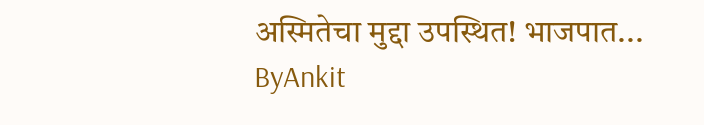अस्मितेचा मुद्दा उपस्थित! भाजपात...
ByAnkit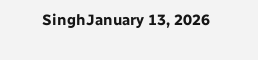SinghJanuary 13, 2026